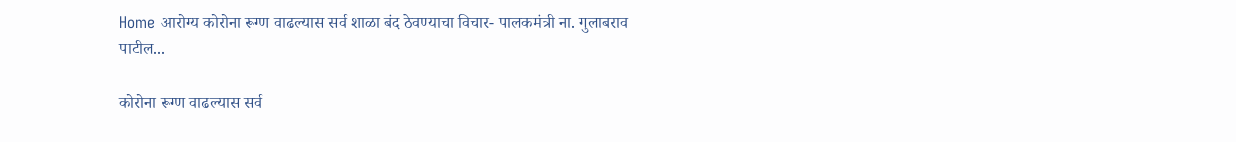Home आरोग्य कोरोना रूग्ण वाढल्यास सर्व शाळा बंद ठेवण्याचा विचार- पालकमंत्री ना. गुलाबराव पाटील...

कोरोना रूग्ण वाढल्यास सर्व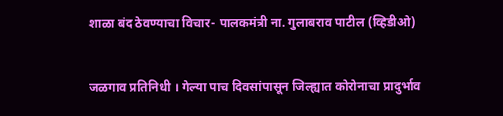शाळा बंद ठेवण्याचा विचार- पालकमंत्री ना. गुलाबराव पाटील (व्हिडीओ)


जळगाव प्रतिनिधी । गेल्या पाच दिवसांपासून जिल्ह्यात कोरोनाचा प्रादुर्भाव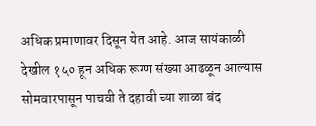अधिक प्रमाणावर दिसून येत आहे. आज सायंकाळी देखील १५० हून अधिक रूग्ण संख्या आढळून आल्यास सोमवारपासून पाचवी ते दहावी च्या शाळा बंद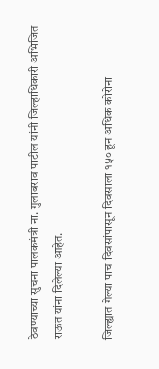ठेवण्याच्या सुचना पालकमंत्री ना. गुलाबराव पाटील यांनी जिल्हाधिकारी अभिजित राऊत यांना दिलेल्या आहेत.

जिल्ह्यात गेल्या पाच दिवसांपासून दिवसाला १५० हून अधिक कोरोना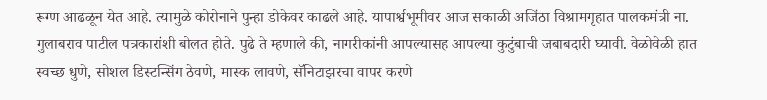रूग्ण आढळून येत आहे. त्यामुळे कोरोनाने पुन्हा डोकेवर काढले आहे. यापार्श्वभूमीवर आज सकाळी अजिंठा विश्रामगृहात पालकमंत्री ना. गुलाबराव पाटील पत्रकारांशी बोलत होते. पुढे ते म्हणाले की, नागरीकांनी आपल्यासह आपल्या कुटुंबाची जबाबदारी घ्यावी. वेळोवेळी हात स्वच्छ धुणे, सोशल डिस्टन्सिंग ठेवणे, मास्क लावणे, सॅनिटाझरचा वापर करणे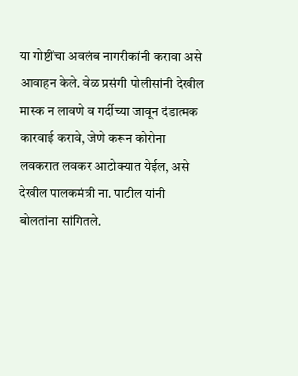या गोष्टींचा अवलंब नागरीकांनी करावा असे आवाहन केले. वेळ प्रसंगी पोलीसांनी देखील मास्क न लावणे व गर्दीच्या जावून दंडात्मक कारवाई करावे, जेणे करून कोरोना लवकरात लवकर आटोक्यात येईल, असे देखील पालकमंत्री ना. पाटील यांनी बोलतांना सांगितले.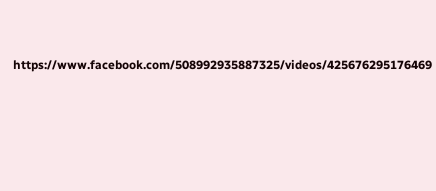https://www.facebook.com/508992935887325/videos/425676295176469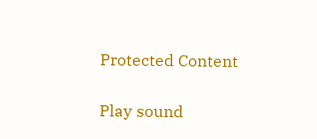Protected Content

Play sound